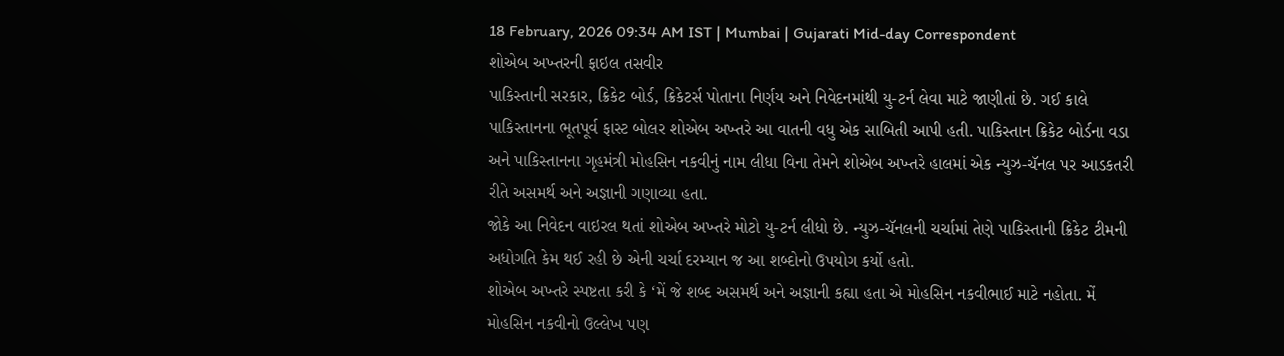18 February, 2026 09:34 AM IST | Mumbai | Gujarati Mid-day Correspondent
શોએબ અખ્તરની ફાઇલ તસવીર
પાકિસ્તાની સરકાર, ક્રિકેટ બોર્ડ, ક્રિકેટર્સ પોતાના નિર્ણય અને નિવેદનમાંથી યુ-ટર્ન લેવા માટે જાણીતાં છે. ગઈ કાલે પાકિસ્તાનના ભૂતપૂર્વ ફાસ્ટ બોલર શોએબ અખ્તરે આ વાતની વધુ એક સાબિતી આપી હતી. પાકિસ્તાન ક્રિકેટ બોર્ડના વડા અને પાકિસ્તાનના ગૃહમંત્રી મોહસિન નકવીનું નામ લીધા વિના તેમને શોએબ અખ્તરે હાલમાં એક ન્યુઝ-ચૅનલ પર આડકતરી રીતે અસમર્થ અને અજ્ઞાની ગણાવ્યા હતા.
જોકે આ નિવેદન વાઇરલ થતાં શોએબ અખ્તરે મોટો યુ-ટર્ન લીધો છે. ન્યુઝ-ચૅનલની ચર્ચામાં તેણે પાકિસ્તાની ક્રિકેટ ટીમની અધોગતિ કેમ થઈ રહી છે એની ચર્ચા દરમ્યાન જ આ શબ્દોનો ઉપયોગ કર્યો હતો.
શોએબ અખ્તરે સ્પષ્ટતા કરી કે ‘મેં જે શબ્દ અસમર્થ અને અજ્ઞાની કહ્યા હતા એ મોહસિન નકવીભાઈ માટે નહોતા. મેં મોહસિન નકવીનો ઉલ્લેખ પણ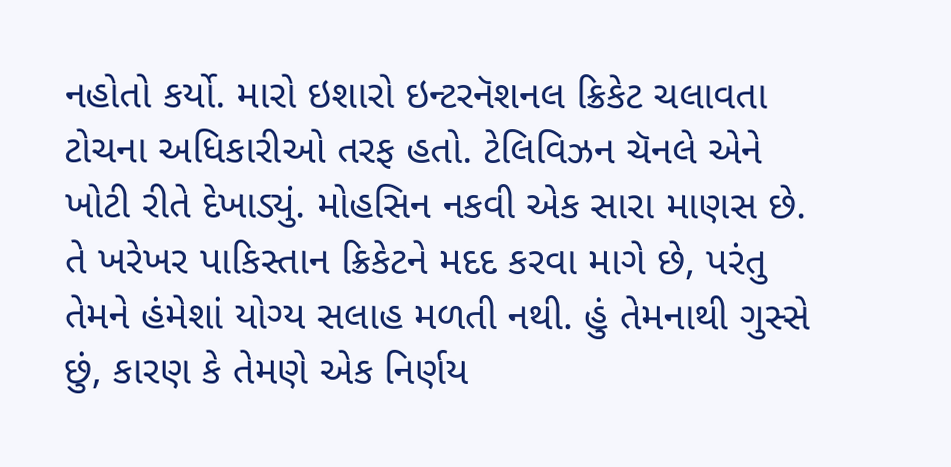નહોતો કર્યો. મારો ઇશારો ઇન્ટરનૅશનલ ક્રિકેટ ચલાવતા ટોચના અધિકારીઓ તરફ હતો. ટેલિવિઝન ચૅનલે એને ખોટી રીતે દેખાડ્યું. મોહસિન નકવી એક સારા માણસ છે. તે ખરેખર પાકિસ્તાન ક્રિકેટને મદદ કરવા માગે છે, પરંતુ તેમને હંમેશાં યોગ્ય સલાહ મળતી નથી. હું તેમનાથી ગુસ્સે છું, કારણ કે તેમણે એક નિર્ણય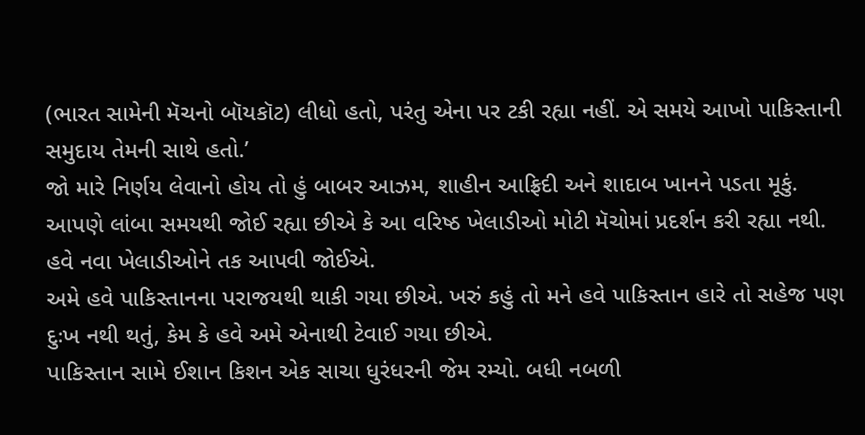(ભારત સામેની મૅચનો બૉયકૉટ) લીધો હતો, પરંતુ એના પર ટકી રહ્યા નહીં. એ સમયે આખો પાકિસ્તાની સમુદાય તેમની સાથે હતો.’
જો મારે નિર્ણય લેવાનો હોય તો હું બાબર આઝમ, શાહીન આફ્રિદી અને શાદાબ ખાનને પડતા મૂકું. આપણે લાંબા સમયથી જોઈ રહ્યા છીએ કે આ વરિષ્ઠ ખેલાડીઓ મોટી મૅચોમાં પ્રદર્શન કરી રહ્યા નથી. હવે નવા ખેલાડીઓને તક આપવી જોઈએ.
અમે હવે પાકિસ્તાનના પરાજયથી થાકી ગયા છીએ. ખરું કહું તો મને હવે પાકિસ્તાન હારે તો સહેજ પણ દુઃખ નથી થતું, કેમ કે હવે અમે એનાથી ટેવાઈ ગયા છીએ.
પાકિસ્તાન સામે ઈશાન કિશન એક સાચા ધુરંધરની જેમ રમ્યો. બધી નબળી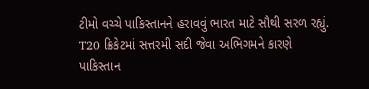ટીમો વચ્ચે પાકિસ્તાનને હરાવવું ભારત માટે સૌથી સરળ રહ્યું. T20 ક્રિકેટમાં સત્તરમી સદી જેવા અભિગમને કારણે પાકિસ્તાન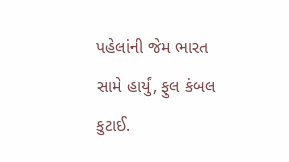પહેલાંની જેમ ભારત સામે હાર્યું, ફુલ કંબલ કુટાઈ.